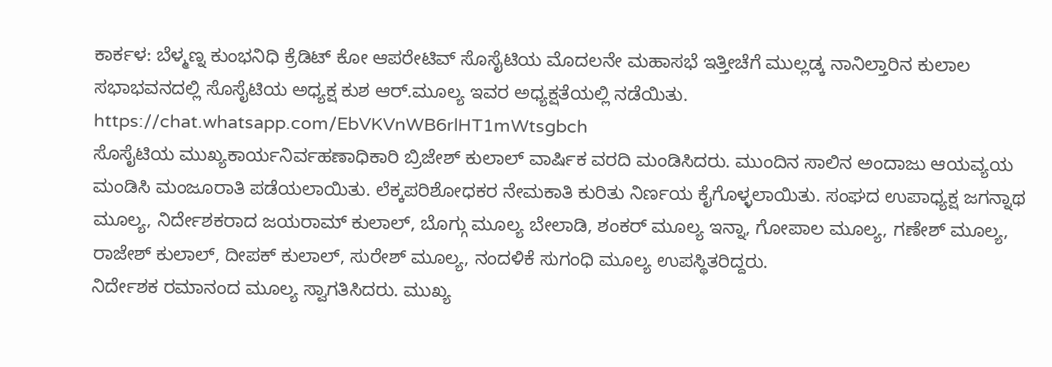ಕಾರ್ಕಳ: ಬೆಳ್ಮಣ್ನ ಕುಂಭನಿಧಿ ಕ್ರೆಡಿಟ್ ಕೋ ಆಪರೇಟಿವ್ ಸೊಸೈಟಿಯ ಮೊದಲನೇ ಮಹಾಸಭೆ ಇತ್ತೀಚೆಗೆ ಮುಲ್ಲಡ್ಕ ನಾನಿಲ್ತಾರಿನ ಕುಲಾಲ ಸಭಾಭವನದಲ್ಲಿ ಸೊಸೈಟಿಯ ಅಧ್ಯಕ್ಷ ಕುಶ ಆರ್.ಮೂಲ್ಯ ಇವರ ಅಧ್ಯಕ್ಷತೆಯಲ್ಲಿ ನಡೆಯಿತು.
https://chat.whatsapp.com/EbVKVnWB6rlHT1mWtsgbch
ಸೊಸೈಟಿಯ ಮುಖ್ಯಕಾರ್ಯನಿರ್ವಹಣಾಧಿಕಾರಿ ಬ್ರಿಜೇಶ್ ಕುಲಾಲ್ ವಾರ್ಷಿಕ ವರದಿ ಮಂಡಿಸಿದರು. ಮುಂದಿನ ಸಾಲಿನ ಅಂದಾಜು ಆಯವ್ಯಯ ಮಂಡಿಸಿ ಮಂಜೂರಾತಿ ಪಡೆಯಲಾಯಿತು. ಲೆಕ್ಕಪರಿಶೋಧಕರ ನೇಮಕಾತಿ ಕುರಿತು ನಿರ್ಣಯ ಕೈಗೊಳ್ಳಲಾಯಿತು. ಸಂಘದ ಉಪಾಧ್ಯಕ್ಷ ಜಗನ್ನಾಥ ಮೂಲ್ಯ, ನಿರ್ದೇಶಕರಾದ ಜಯರಾಮ್ ಕುಲಾಲ್, ಬೊಗ್ಗು ಮೂಲ್ಯ ಬೇಲಾಡಿ, ಶಂಕರ್ ಮೂಲ್ಯ ಇನ್ನಾ, ಗೋಪಾಲ ಮೂಲ್ಯ, ಗಣೇಶ್ ಮೂಲ್ಯ, ರಾಜೇಶ್ ಕುಲಾಲ್, ದೀಪಕ್ ಕುಲಾಲ್, ಸುರೇಶ್ ಮೂಲ್ಯ, ನಂದಳಿಕೆ ಸುಗಂಧಿ ಮೂಲ್ಯ ಉಪಸ್ಥಿತರಿದ್ದರು.
ನಿರ್ದೇಶಕ ರಮಾನಂದ ಮೂಲ್ಯ ಸ್ವಾಗತಿಸಿದರು. ಮುಖ್ಯ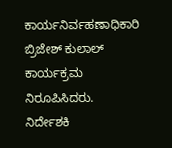ಕಾರ್ಯನಿರ್ವಹಣಾಧಿಕಾರಿ ಬ್ರಿಜೇಶ್ ಕುಲಾಲ್ ಕಾರ್ಯಕ್ರಮ ನಿರೂಪಿಸಿದರು. ನಿರ್ದೇಶಕಿ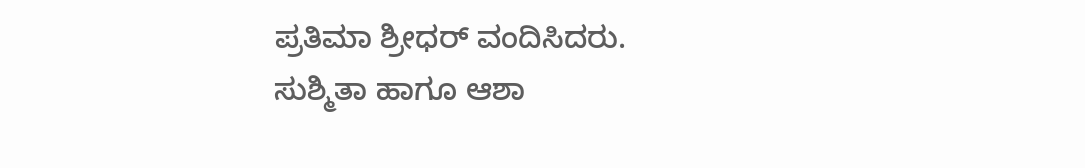ಪ್ರತಿಮಾ ಶ್ರೀಧರ್ ವಂದಿಸಿದರು. ಸುಶ್ಮಿತಾ ಹಾಗೂ ಆಶಾ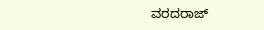ವರದರಾಜ್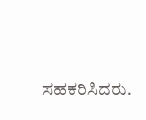ಸಹಕರಿಸಿದರು.